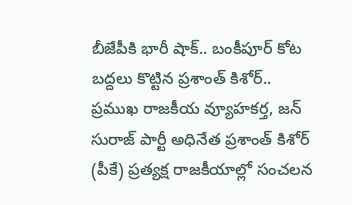బీజేపీకి భారీ షాక్.. బంకీపూర్ కోట బద్దలు కొట్టిన ప్రశాంత్ కిశోర్..
ప్రముఖ రాజకీయ వ్యూహకర్త, జన్ సురాజ్ పార్టీ అధినేత ప్రశాంత్ కిశోర్ (పీకే) ప్రత్యక్ష రాజకీయాల్లో సంచలన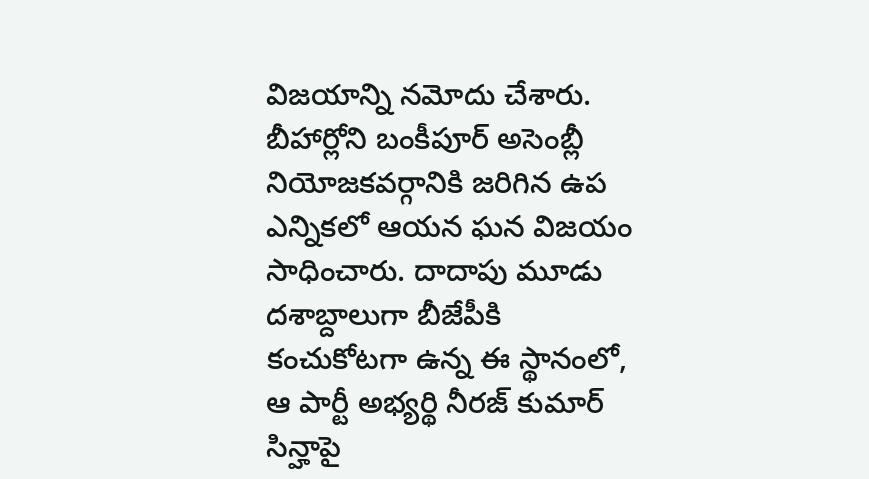విజయాన్ని నమోదు చేశారు. బీహార్లోని బంకీపూర్ అసెంబ్లీ నియోజకవర్గానికి జరిగిన ఉప ఎన్నికలో ఆయన ఘన విజయం సాధించారు. దాదాపు మూడు దశాబ్దాలుగా బీజేపీకి కంచుకోటగా ఉన్న ఈ స్థానంలో, ఆ పార్టీ అభ్యర్థి నీరజ్ కుమార్ సిన్హాపై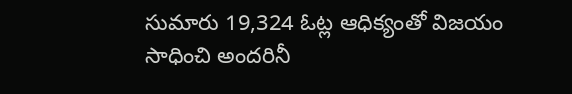సుమారు 19,324 ఓట్ల ఆధిక్యంతో విజయం సాధించి అందరినీ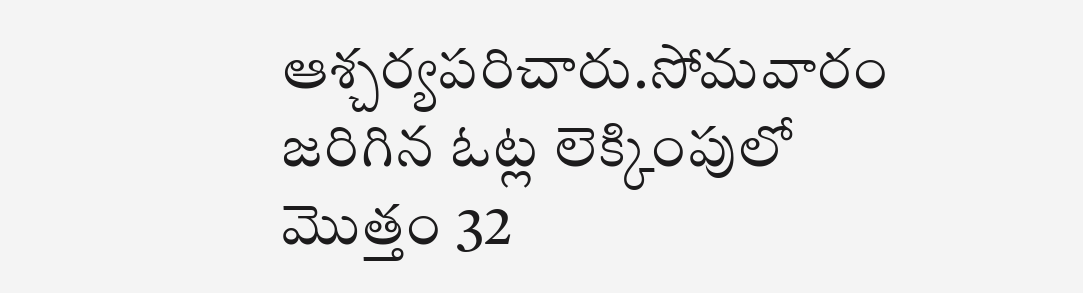ఆశ్చర్యపరిచారు.సోమవారం జరిగిన ఓట్ల లెక్కింపులో మొత్తం 32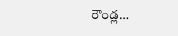రౌండ్ల…